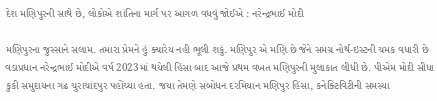દેશ મણિપુરની સાથે છે, લોકોએ શાંતિના માર્ગ પર આગળ વધવું જોઈએ : નરેન્દ્રભાઈ મોદી

મણિપુરના જુસ્સાને સલામ. તમારા પ્રેમને હું ક્યારેય નહી ભૂલી શકું. મણિપુર એ મણિ છે જેને સમગ્ર નોર્થ-ઇસ્ટની ચમક વધારી છે
વડાપ્રધાન નરેન્દ્રભાઈ મોદીએ વર્ષ 2023માં થયેલી હિંસા બાદ આજે પ્રથમ વખત મણિપુરની મુલાકાત લીધી છે. પીએમ મોદી સીધા કુકી સમુદાયના ગઢ ચુરાચાંદપુર પહોંચ્યા હતા. જયા તેમણે સંબોધન દરમિયાન મણિપુર હિંસા, કનેક્ટિવિટીની સમસ્યા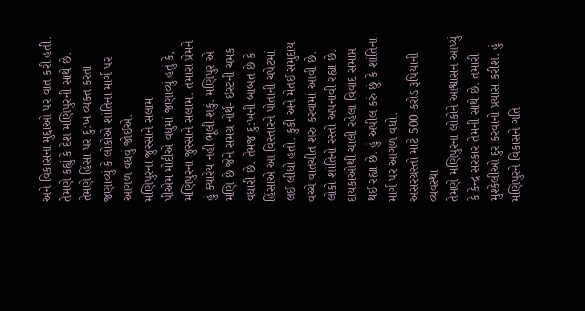અને વિકાસના મુદ્દાઓ પર વાત કરી હતી. તેમણે કહ્યું કે દેશ મણિપુરની સાથે છે. તેમણે હિંસા પર દુ:ખ વ્યક્ત કરતા જણાવ્યું કે લોકોએ શાંતિના માર્ગ પર આગળ વધવું જોઈએ.
મણિપુરના જુસ્સાને સલામ
પીએમ મોદીએ વધુમાં જણાવ્યું હતું કે, મણિપુરના જુસ્સાને સલામ. તમારા પ્રેમને હું ક્યારેય નહી ભૂલી શકું. મણિપુર એ મણિ છે જેને સમગ્ર નોર્થ- ઇસ્ટની ચમક વધારી છે. તેમજ દુ:ખની બાબત છે કે હિંસાએ આ વિસ્તારને પોતાની ચપેટમાં લઈ લીધો હતો. કુકી અને મેતઈ સમુદાય વચ્ચે વાતચીત શરુ કરવામાં આવી છે. લોકો શાંતિનો રસ્તો અપનાવી રહ્યા છે. દાયકાઓથી ચાલી રહેલા વિવાદ સમાપ્ત થઈ રહ્યા છે. હું અપીલ કરું છું કે શાંતિના માર્ગ પર આગળ વધો.
અસરગ્રસ્તો માટે 500 કરોડ રૂપિયાની વ્યવસ્થા
તેમણે મણિપુરના લોકોને આશ્વાસન આપ્યું કે કેન્દ્ર સરકાર તેમની સાથે છે. તમારી મુશ્કેલીઓ દુર કરવાનો પ્રયાસ કરીશ. હું મણિપુરને વિકાસને ગતિ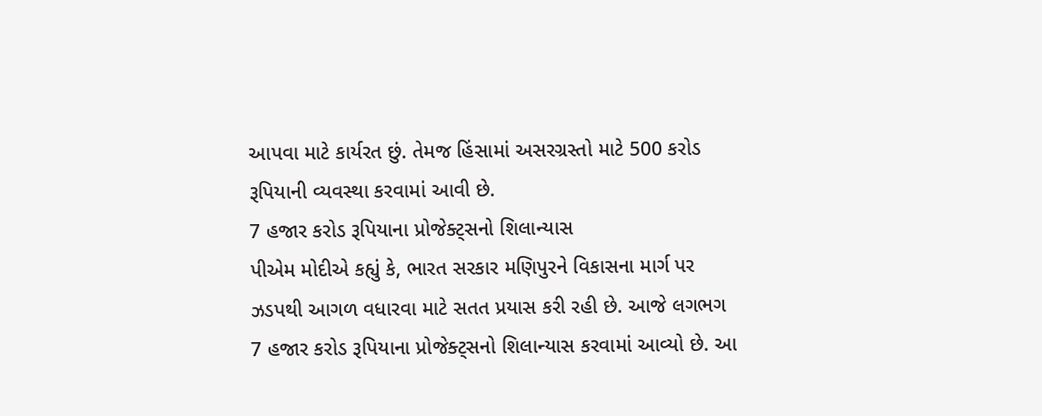આપવા માટે કાર્યરત છું. તેમજ હિંસામાં અસરગ્રસ્તો માટે 500 કરોડ રૂપિયાની વ્યવસ્થા કરવામાં આવી છે.
7 હજાર કરોડ રૂપિયાના પ્રોજેક્ટ્સનો શિલાન્યાસ
પીએમ મોદીએ કહ્યું કે, ભારત સરકાર મણિપુરને વિકાસના માર્ગ પર ઝડપથી આગળ વધારવા માટે સતત પ્રયાસ કરી રહી છે. આજે લગભગ 7 હજાર કરોડ રૂપિયાના પ્રોજેક્ટ્સનો શિલાન્યાસ કરવામાં આવ્યો છે. આ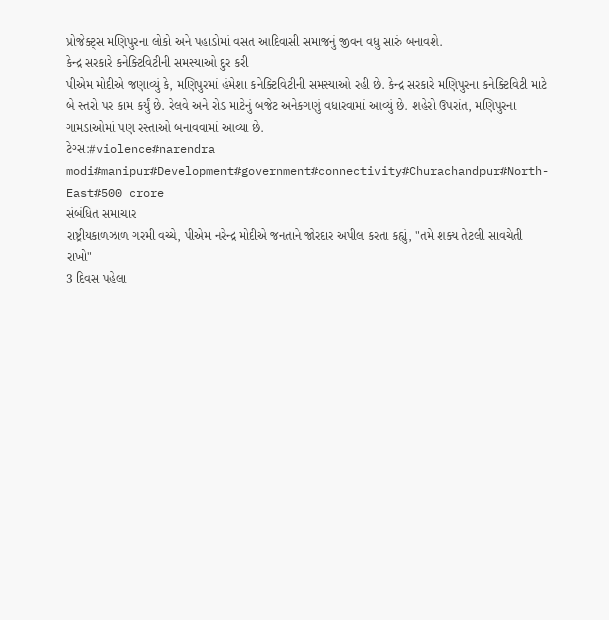પ્રોજેક્ટ્સ મણિપુરના લોકો અને પહાડોમાં વસત આદિવાસી સમાજનું જીવન વધુ સારું બનાવશે.
કેન્દ્ર સરકારે કનેક્ટિવિટીની સમસ્યાઓ દુર કરી
પીએમ મોદીએ જણાવ્યું કે, મણિપુરમાં હંમેશા કનેક્ટિવિટીની સમસ્યાઓ રહી છે. કેન્દ્ર સરકારે મણિપુરના કનેક્ટિવિટી માટે બે સ્તરો પર કામ કર્યું છે. રેલવે અને રોડ માટેનું બજેટ અનેકગણું વધારવામાં આવ્યું છે. શહેરો ઉપરાંત, મણિપુરના ગામડાઓમાં પણ રસ્તાઓ બનાવવામાં આવ્યા છે.
ટેગ્સ:#violence#narendra modi#manipur#Development#government#connectivity#Churachandpur#North-East#500 crore
સંબંધિત સમાચાર
રાષ્ટ્રીયકાળઝાળ ગરમી વચ્ચે, પીએમ નરેન્દ્ર મોદીએ જનતાને જોરદાર અપીલ કરતા કહ્યું, "તમે શક્ય તેટલી સાવચેતી રાખો"
3 દિવસ પહેલા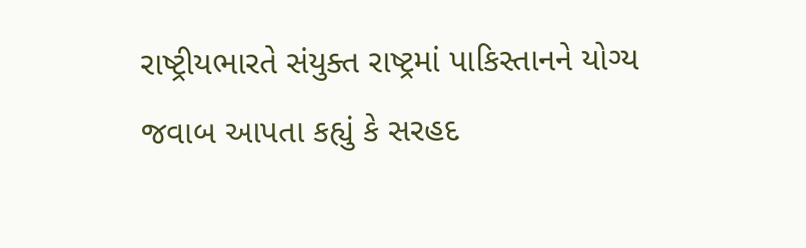રાષ્ટ્રીયભારતે સંયુક્ત રાષ્ટ્રમાં પાકિસ્તાનને યોગ્ય જવાબ આપતા કહ્યું કે સરહદ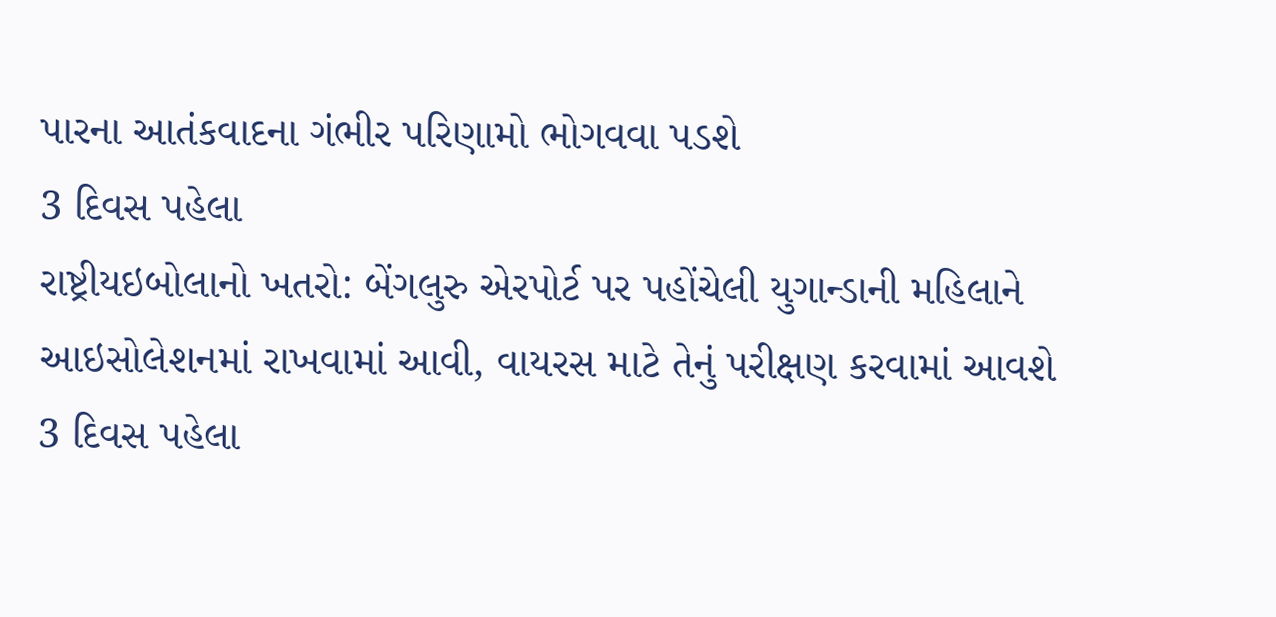પારના આતંકવાદના ગંભીર પરિણામો ભોગવવા પડશે
3 દિવસ પહેલા
રાષ્ટ્રીયઇબોલાનો ખતરો: બેંગલુરુ એરપોર્ટ પર પહોંચેલી યુગાન્ડાની મહિલાને આઇસોલેશનમાં રાખવામાં આવી, વાયરસ માટે તેનું પરીક્ષણ કરવામાં આવશે
3 દિવસ પહેલા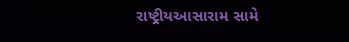રાષ્ટ્રીયઆસારામ સામે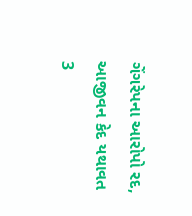ગેંગરેપના આરોપો રદ, આજીવન કેદ યથાવત
3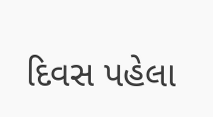દિવસ પહેલા